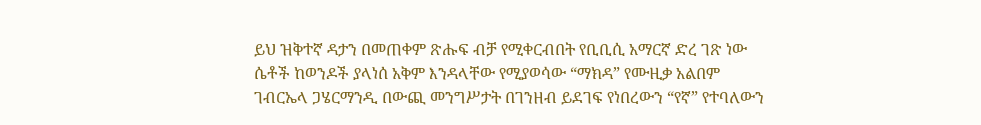ይህ ዝቅተኛ ዳታን በመጠቀም ጽሑፍ ብቻ የሚቀርብበት የቢቢሲ አማርኛ ድረ ገጽ ነው
ሴቶች ከወንዶች ያላነሰ አቅም እንዳላቸው የሚያወሳው “ማክዳ” የሙዚቃ አልበም
ገብርኤላ ጋሄርማንዲ በውጪ መንግሥታት በገንዘብ ይደገፍ የነበረውን “የኛ” የተባለውን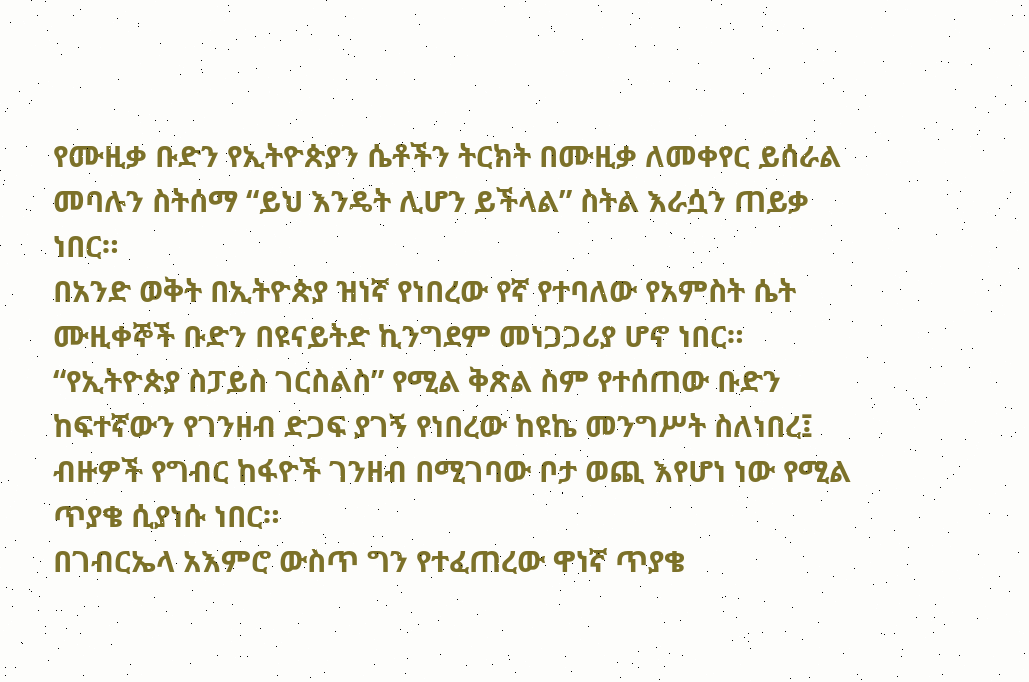የሙዚቃ ቡድን የኢትዮጵያን ሴቶችን ትርክት በሙዚቃ ለመቀየር ይሰራል መባሉን ስትሰማ “ይህ እንዴት ሊሆን ይችላል” ስትል እራሷን ጠይቃ ነበር።
በአንድ ወቅት በኢትዮጵያ ዝነኛ የነበረው የኛ የተባለው የአምስት ሴት ሙዚቀኞች ቡድን በዩናይትድ ኪንግደም መነጋጋሪያ ሆኖ ነበር።
“የኢትዮጵያ ስፓይስ ገርስልስ” የሚል ቅጽል ስም የተሰጠው ቡድን ከፍተኛውን የገንዘብ ድጋፍ ያገኝ የነበረው ከዩኬ መንግሥት ስለነበረ፤ ብዙዎች የግብር ከፋዮች ገንዘብ በሚገባው ቦታ ወጪ እየሆነ ነው የሚል ጥያቄ ሲያነሱ ነበር።
በገብርኤላ አእምሮ ውስጥ ግን የተፈጠረው ዋነኛ ጥያቄ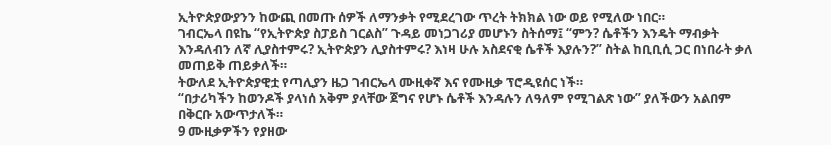ኢትዮጵያውያንን ከውጪ በመጡ ሰዎች ለማንቃት የሚደረገው ጥረት ትክክል ነው ወይ የሚለው ነበር።
ገብርኤላ በዩኬ “የኢትዮጵያ ስፓይስ ገርልስ” ጉዳይ መነጋገሪያ መሆኑን ስትሰማ፤ “ምን? ሴቶችን እንዴት ማብቃት እንዳለብን ለኛ ሊያስተምሩ? ኢትዮጵያን ሊያስተምሩ? እነዛ ሁሉ አስደናቂ ሴቶች እያሉን?” ስትል ከቢቢሲ ጋር በነበራት ቃለ መጠይቅ ጠይቃለች።
ትውለደ ኢትዮጵያዊቷ የጣሊያን ዜጋ ገብርኤላ ሙዚቀኛ እና የሙዚቃ ፕሮዲዩሰር ነች።
“በታሪካችን ከወንዶች ያላነሰ አቅም ያላቸው ጀግና የሆኑ ሴቶች እንዳሉን ለዓለም የሚገልጽ ነው” ያለችውን አልበም በቅርቡ አውጥታለች።
9 ሙዚቃዎችን የያዘው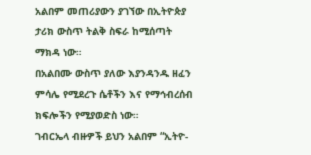አልበም መጠሪያውን ያገኘው በኢትዮጵያ ታሪክ ውስጥ ትልቅ ስፍራ ከሚሰጣት ማክዳ ነው።
በአልበሙ ውስጥ ያለው እያንዳንዱ ዘፈን ምሳሌ የሚደረጉ ሴቶችን እና የማኅብረሰብ ክፍሎችን የሚያወድስ ነው።
ገብርኤላ ብዙዎች ይህን አልበም “ኢትዮ-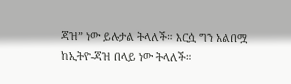ጃዝ” ነው ይሉታል ትላለች። እርሷ ግን አልበሟ ከኢትዮ-ጃዝ በላይ ነው ትላለች።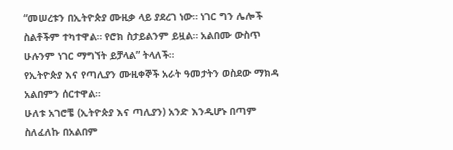“መሠረቱን በኢትዮጵያ ሙዚቃ ላይ ያደረገ ነው። ነገር ግን ሌሎች ስልቶችም ተካተዋል። የሮክ ስታይልንም ይዟል። አልበሙ ውስጥ ሁሉንም ነገር ማግኘት ይቻላል” ትላለች።
የኢትዮጵያ እና የጣሊያን ሙዚቀኞች አራት ዓመታትን ወስደው ማክዳ አልበምን ሰርተዋል።
ሁለቱ አገሮቼ (ኢትዮጵያ እና ጣሊያን) አንድ እንዲሆኑ በጣም ስለፈለኩ በአልበም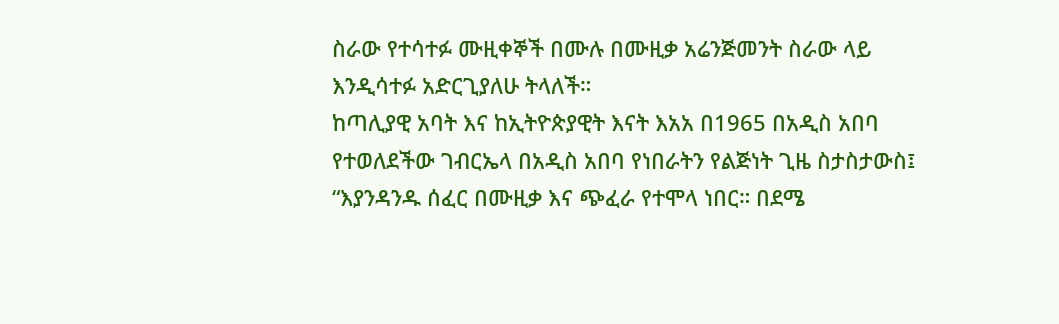ስራው የተሳተፉ ሙዚቀኞች በሙሉ በሙዚቃ አሬንጅመንት ስራው ላይ እንዲሳተፉ አድርጊያለሁ ትላለች።
ከጣሊያዊ አባት እና ከኢትዮጵያዊት እናት እአአ በ1965 በአዲስ አበባ የተወለደችው ገብርኤላ በአዲስ አበባ የነበራትን የልጅነት ጊዜ ስታስታውስ፤ “እያንዳንዱ ሰፈር በሙዚቃ እና ጭፈራ የተሞላ ነበር። በደሜ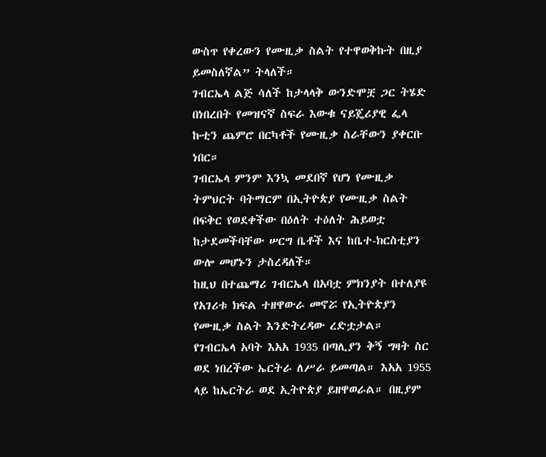ውስጥ የቀረውን የሙዚቃ ስልት የተዋወቅኩት በዚያ ይመስለኛል” ትላለች።
ገብርኤላ ልጅ ሳለች ከታላላቅ ውንድሞቿ ጋር ትሄድ በነበረበት የመዝናኛ ስፍራ እውቁ ናይጄሪያዊ ፌላ ኩቲን ጨምሮ በርካቶች የሙዚቃ ስራቸውን ያቀርቡ ነበር።
ገብርኤላ ምንም እንኳ መደበኛ የሆነ የሙዚቃ ትምህርት ባትማርም በኢትዮጵያ የሙዚቃ ስልት በፍቅር የወደቀችው በዕለት ተዕለት ሕይወቷ ከታደመችባቸው ሠርግ ቤቶች እና ከቤተ-ክርስቲያን ውሎ መሆኑን ታስረዳለች።
ከዚህ በተጨማሪ ገብርኤላ በአባቷ ምክንያት በተለያዩ የአገሪቱ ክፍል ተዘዋውራ መኖሯ የኢትዮጵያን የሙዚቃ ስልት እንድትረዳው ረድቷታል።
የገብርኤላ አባት እአአ 1935 በጣሊያን ቅኝ ግዛት ስር ወደ ነበረችው ኤርትራ ለሥራ ይመጣል። እአአ 1955 ላይ ከኤርትራ ወደ ኢትዮጵያ ይዘዋወራል። በዚያም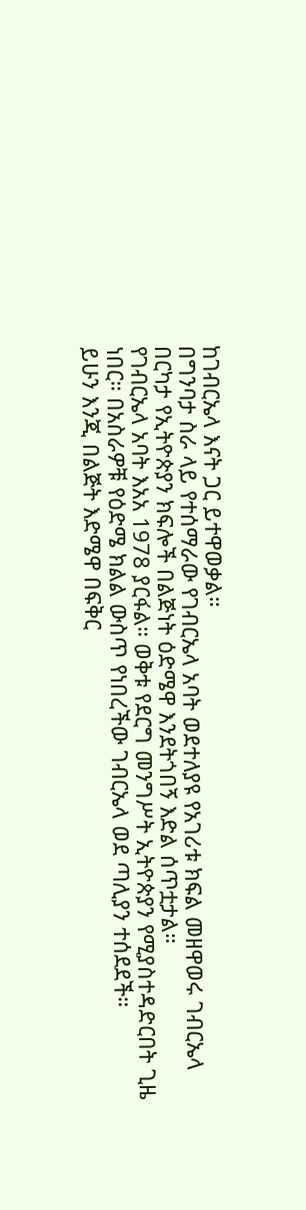ከገብርኤላ እናት ጋር ይተዋወቃል።
በግንባታ ስራ ላይ የተሰማራው የገብርኤላ አባት ወደተለያዩ የአገሪቱ ክፍል መዘዋወሩ ገብርኤላ በርካታ የኢትዮጵያን ክፍሎች በልጅነት ዕድሜዋ እንደትጎበኝ እድል ሰጥቷታል።
የገብርኤላ አባት እአአ 1978 ያርፋል። ወቅቱ የደርግ መንግሥት ኢትዮጵያን የሚያስተዳድርበት ጊዜ ነበር። በአስራዎቹ የዕድሜ ክልል ውስጥ የነበረችው ገብርኤላ ወደ ጣሊያን ተሰደደች።
ይሁን እንጂ በልጅት እድሜዋ በፍቅር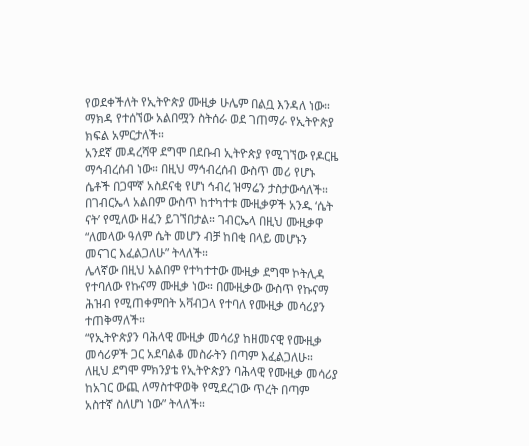የወደቀችለት የኢትዮጵያ ሙዚቃ ሁሌም በልቧ እንዳለ ነው። ማክዳ የተሰኘው አልበሟን ስትሰራ ወደ ገጠማራ የኢትዮጵያ ክፍል አምርታለች።
አንደኛ መዳረሻዋ ደግሞ በደቡብ ኢትዮጵያ የሚገኘው የዶርዜ ማኅብረሰብ ነው። በዚህ ማኅብረሰብ ውስጥ መሪ የሆኑ ሴቶች በጋሞኛ አስደናቂ የሆነ ኅብረ ዝማሬን ታስታውሳለች።
በገብርኤላ አልበም ውስጥ ከተካተቱ ሙዚቃዎች አንዱ ‘ሴት ናት’ የሚለው ዘፈን ይገኘበታል። ገብርኤላ በዚህ ሙዚቃዋ “ለመላው ዓለም ሴት መሆን ብቻ ከበቂ በላይ መሆኑን መናገር እፈልጋለሁ” ትላለች።
ሌላኛው በዚህ አልበም የተካተተው ሙዚቃ ደግሞ ኮትሊዳ የተባለው የኩናማ ሙዚቃ ነው። በሙዚቃው ውስጥ የኩናማ ሕዝብ የሚጠቀምበት አቫብጋላ የተባለ የሙዚቃ መሳሪያን ተጠቅማለች።
“የኢትዮጵያን ባሕላዊ ሙዚቃ መሳሪያ ከዘመናዊ የሙዚቃ መሳሪዎች ጋር አደባልቆ መስራትን በጣም እፈልጋለሁ። ለዚህ ደግሞ ምክንያቴ የኢትዮጵያን ባሕላዊ የሙዚቃ መሳሪያ ከአገር ውጪ ለማስተዋወቅ የሚደረገው ጥረት በጣም አስተኛ ስለሆነ ነው” ትላለች።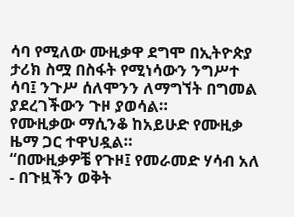ሳባ የሚለው ሙዚቃዋ ደግሞ በኢትዮጵያ ታሪክ ስሟ በስፋት የሚነሳውን ንግሥተ ሳባ፤ ንጉሥ ሰለሞንን ለማግኘት በግመል ያደረገችውን ጉዞ ያወሳል።
የሙዚቃው ማሲንቆ ከአይሁድ የሙዚቃ ዜማ ጋር ተዋህዷል።
“በሙዚቃዎቼ የጉዞ፤ የመራመድ ሃሳብ አለ - በጉዟችን ወቅት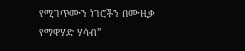የሚገጥሙን ነገሮችን በሙዚቃ የማዋሃድ ሃሳብ”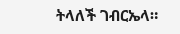ትላለች ገብርኤላ።